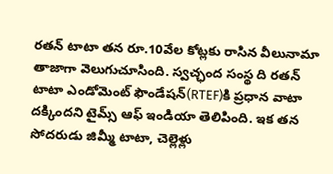రతన్ టాటా తన రూ.10వేల కోట్లకు రాసిన వీలునామా తాజాగా వెలుగుచూసింది. స్వచ్ఛంద సంస్థ ది రతన్ టాటా ఎండోమెంట్ ఫౌండేషన్(RTEF)కి ప్రధాన వాటా దక్కిందని టైమ్స్ ఆఫ్ ఇండియా తెలిపింది. ఇక తన సోదరుడు జిమ్మీ టాటా, చెల్లెళ్లు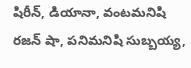షిరీన్, డియానా, వంటమనిషి రజన్ షా, పనిమనిషి సుబ్బయ్య,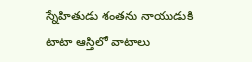స్నేహితుడు శంతను నాయుడుకి టాటా ఆస్తిలో వాటాలు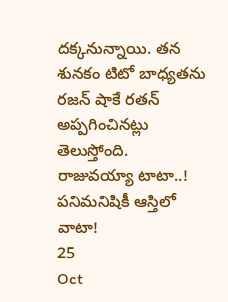దక్కనున్నాయి. తన శునకం టిటో బాధ్యతను రజన్ షాకే రతన్ అప్పగించినట్లు తెలుస్తోంది.
రాజువయ్యా టాటా..! పనిమనిషికీ ఆస్తిలో వాటా!
25
Oct